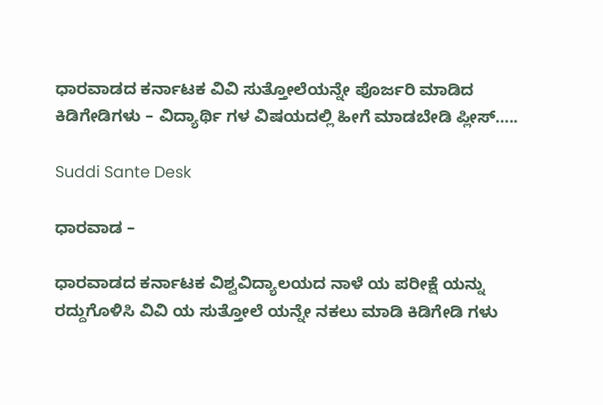ಧಾರವಾಡದ ಕರ್ನಾಟಕ ವಿವಿ ಸುತ್ತೋಲೆಯನ್ನೇ ಪೊರ್ಜರಿ ಮಾಡಿದ ಕಿಡಿಗೇಡಿಗಳು – ವಿದ್ಯಾರ್ಥಿ ಗಳ ವಿಷಯದಲ್ಲಿ ಹೀಗೆ ಮಾಡಬೇಡಿ ಪ್ಲೀಸ್…..

Suddi Sante Desk

ಧಾರವಾಡ –

ಧಾರವಾಡದ ಕರ್ನಾಟಕ ವಿಶ್ವವಿದ್ಯಾಲಯದ ನಾಳೆ ಯ ಪರೀಕ್ಷೆ ಯನ್ನು ರದ್ದುಗೊಳಿಸಿ ವಿವಿ ಯ ಸುತ್ತೋಲೆ ಯನ್ನೇ ನಕಲು ಮಾಡಿ ಕಿಡಿಗೇಡಿ ಗಳು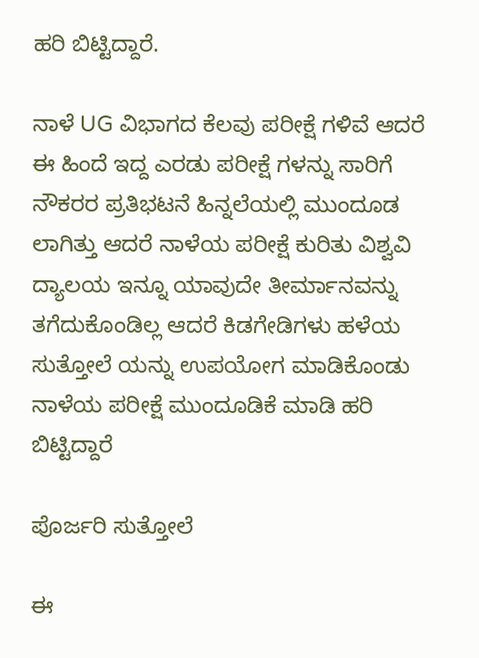ಹರಿ ಬಿಟ್ಟಿದ್ದಾರೆ.

ನಾಳೆ UG ವಿಭಾಗದ ಕೆಲವು ಪರೀಕ್ಷೆ ಗಳಿವೆ ಆದರೆ ಈ ಹಿಂದೆ ಇದ್ದ ಎರಡು ಪರೀಕ್ಷೆ ಗಳನ್ನು ಸಾರಿಗೆ ನೌಕರರ ಪ್ರತಿಭಟನೆ ಹಿನ್ನಲೆಯಲ್ಲಿ ಮುಂದೂಡ ಲಾಗಿತ್ತು ಆದರೆ ನಾಳೆಯ ಪರೀಕ್ಷೆ ಕುರಿತು ವಿಶ್ವವಿ ದ್ಯಾಲಯ ಇನ್ನೂ ಯಾವುದೇ ತೀರ್ಮಾನವನ್ನು ತಗೆದುಕೊಂಡಿಲ್ಲ ಆದರೆ ಕಿಡಗೇಡಿಗಳು ಹಳೆಯ ಸುತ್ತೋಲೆ ಯನ್ನು ಉಪಯೋಗ ಮಾಡಿಕೊಂಡು ನಾಳೆಯ ಪರೀಕ್ಷೆ ಮುಂದೂಡಿಕೆ ಮಾಡಿ ಹರಿ ಬಿಟ್ಟಿದ್ದಾರೆ

ಪೊರ್ಜರಿ ಸುತ್ತೋಲೆ

ಈ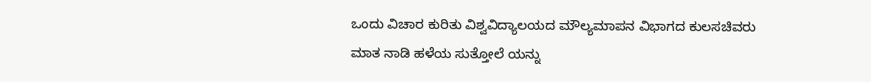ಒಂದು ವಿಚಾರ ಕುರಿತು ವಿಶ್ವವಿದ್ಯಾಲಯದ ಮೌಲ್ಯಮಾಪನ ವಿಭಾಗದ ಕುಲಸಚಿವರು ಮಾತ ನಾಡಿ ಹಳೆಯ ಸುತ್ತೋಲೆ ಯನ್ನು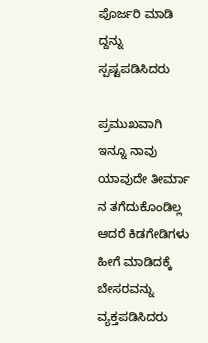ಪೊರ್ಜರಿ ಮಾಡಿ ದ್ದನ್ನು ಸ್ಪಷ್ಟಪಡಿಸಿದರು

ಪ್ರಮುಖವಾಗಿ ಇನ್ನೂ ನಾವು ಯಾವುದೇ ತೀರ್ಮಾ ನ ತಗೆದುಕೊಂಡಿಲ್ಲ ಆದರೆ ಕಿಡಗೇಡಿಗಳು ಹೀಗೆ ಮಾಡಿದಕ್ಕೆ ಬೇಸರವನ್ನು ವ್ಯಕ್ತಪಡಿಸಿದರು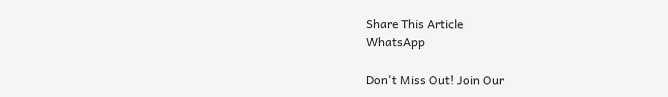Share This Article
WhatsApp

Don't Miss Out! Join Our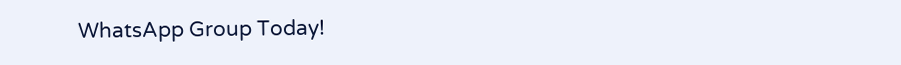WhatsApp Group Today!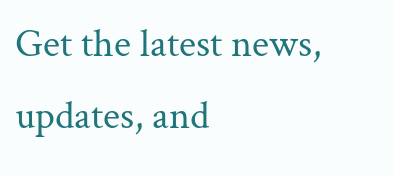Get the latest news, updates, and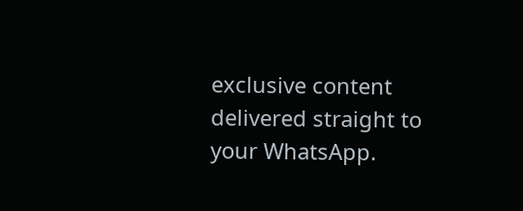exclusive content delivered straight to your WhatsApp.